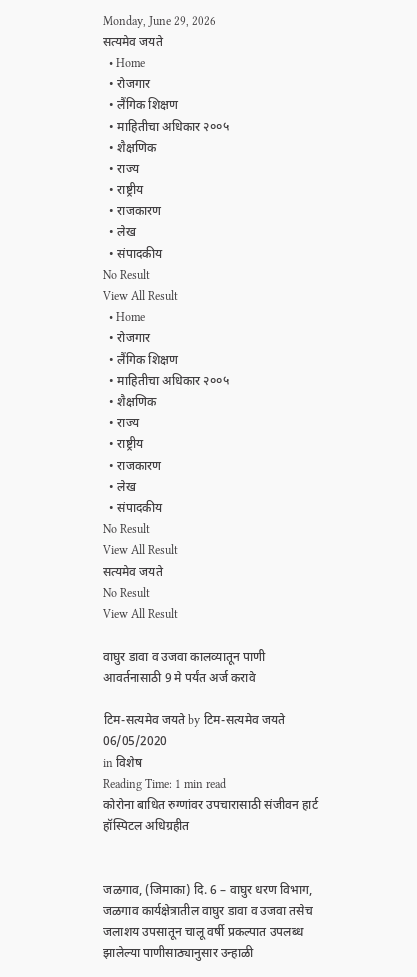Monday, June 29, 2026
सत्यमेव जयते
  • Home
  • रोजगार
  • लैंगिक शिक्षण
  • माहितीचा अधिकार २००५
  • शैक्षणिक
  • राज्य
  • राष्ट्रीय
  • राजकारण
  • लेख
  • संपादकीय
No Result
View All Result
  • Home
  • रोजगार
  • लैंगिक शिक्षण
  • माहितीचा अधिकार २००५
  • शैक्षणिक
  • राज्य
  • राष्ट्रीय
  • राजकारण
  • लेख
  • संपादकीय
No Result
View All Result
सत्यमेव जयते
No Result
View All Result

वाघुर डावा व उजवा कालव्यातून पाणी आवर्तनासाठी 9 मे पर्यंत अर्ज करावे

टिम-सत्यमेव जयते by टिम-सत्यमेव जयते
06/05/2020
in विशेष
Reading Time: 1 min read
कोरोना बाधित रुग्णांवर उपचारासाठी संजीवन हार्ट हॉस्पिटल अधिग्रहीत


जळगाव, (जिमाका) दि. 6 – वाघुर धरण विभाग, जळगाव कार्यक्षेत्रातील वाघुर डावा व उजवा तसेच जलाशय उपसातून चालू वर्षी प्रकल्पात उपलब्ध झालेल्या पाणीसाठ्यानुसार उन्हाळी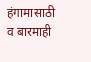हंगामासाठी व बारमाही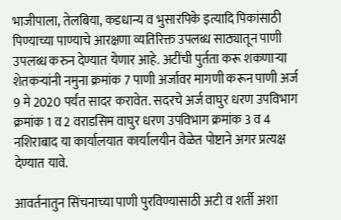भाजीपाला, तेलबिया, कडधान्य व भुसारपिके इत्यादि पिकांसाठी पिण्याच्या पाण्याचे आरक्षणा व्यतिरिक्त उपलब्ध साठ्यातून पाणी उपलब्ध करुन देण्यात येणार आहे. अटींची पुर्तता करू शकणाऱ्या शेतकऱ्यांनी नमुना क्रमांक 7 पाणी अर्जावर मागणी करून पाणी अर्ज 9 मे 2020 पर्यंत सादर करावेत. सदरचे अर्ज वाघुर धरण उपविभाग क्रमांक 1 व 2 वराडसिम वाघुर धरण उपविभाग क्रमांक 3 व 4 नशिराबाद या कार्यालयात कार्यालयीन वेळेत पोष्टाने अगर प्रत्यक्ष देण्यात यावे.

आवर्तनातुन सिंचनाच्या पाणी पुरविण्यासाठी अटी व शर्ती अशा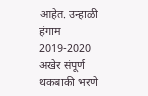आहेत. उन्हाळी हंगाम 2019-2020 अखेर संपूर्ण थकबाकी भरणे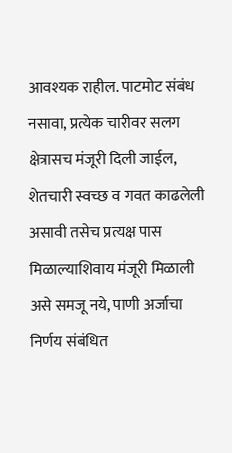आवश्यक राहील. पाटमोट संबंध नसावा, प्रत्येक चारीवर सलग क्षेत्रासच मंजूरी दिली जाईल, शेतचारी स्वच्छ व गवत काढलेली असावी तसेच प्रत्यक्ष पास मिळाल्याशिवाय मंजूरी मिळाली असे समजू नये, पाणी अर्जाचा निर्णय संबंधित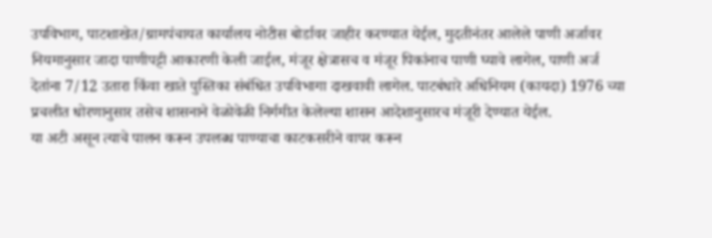उपविभाग, पाटशाखेत/ग्रामपंचायत कार्यालय नोटीस बोर्डावर जाहीर करण्यात येईल, मुदतीनंतर आलेले पाणी अर्जावर नियमानुसार जादा पाणीपट्टी आकारणी केली जाईल, मंजूर क्षेत्रासच व मंजूर पिकांनाच पाणी घ्यावे लागेल, पाणी अर्ज देतांना 7/12 उतारा किंवा खाते पुस्तिका संबंधित उपविभागा दाखवावी लागेल. पाटबंधारे अधिनियम (कायदा) 1976 च्या प्रचलीत धोरणानुसार तसेच शासनाने वेळोवेळी निर्गमीत केलेल्या शासन आदेशानुसारच मंजूरी देण्यात येईल.
या अटी असून त्याचे पालन करून उपलब्ध पाण्याचा काटकसरीने वापर करून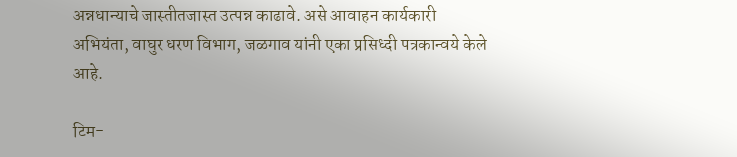अन्नधान्याचे जास्तीतजास्त उत्पन्न काढावे. असे आवाहन कार्यकारी अभियंता, वाघुर धरण विभाग, जळगाव यांनी एका प्रसिध्दी पत्रकान्वये केले आहे.

टिम-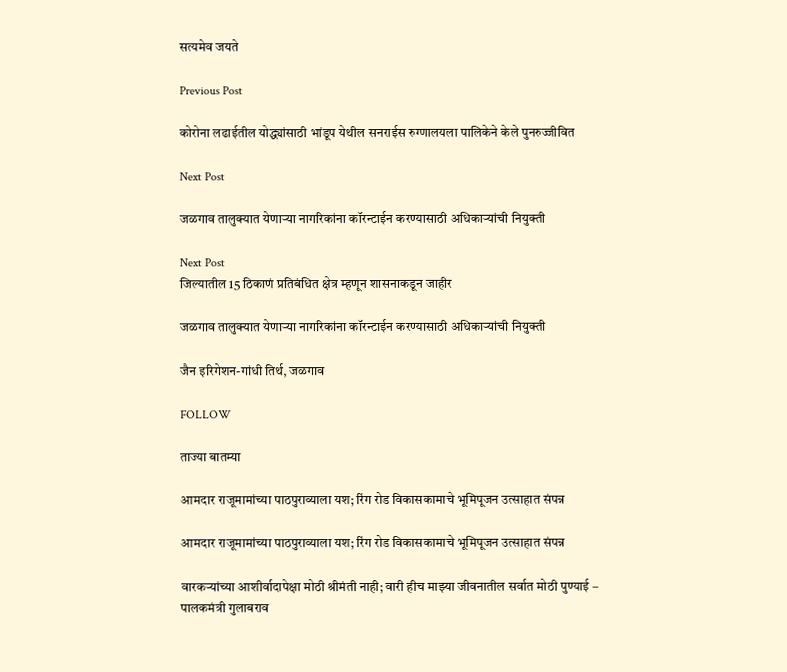सत्यमेव जयते

Previous Post

कोरोना लढाईतील योद्ध्यांसाठी भांडूप येथील सनराईस रुग्णालयला पालिकेने केले पुनरुज्जीवित

Next Post

जळगाव तालुक्यात येणाऱ्या नागरिकांना कॉरन्टाईन करण्यासाठी अधिकाऱ्यांची नियुक्ती

Next Post
जिल्यातील 15 ठिकाणं प्रतिबंधित क्षेत्र म्हणून शासनाकडून जाहीर

जळगाव तालुक्यात येणाऱ्या नागरिकांना कॉरन्टाईन करण्यासाठी अधिकाऱ्यांची नियुक्ती

जैन इरिगेशन-गांधी तिर्थ, जळगाव

FOLLOW

ताज्या बातम्या

आमदार राजूमामांच्या पाठपुराव्याला यश; रिंग रोड विकासकामाचे भूमिपूजन उत्साहात संपन्न

आमदार राजूमामांच्या पाठपुराव्याला यश; रिंग रोड विकासकामाचे भूमिपूजन उत्साहात संपन्न

वारकऱ्यांच्या आशीर्वादापेक्षा मोठी श्रीमंती नाही; वारी हीच माझ्या जीवनातील सर्वात मोठी पुण्याई – पालकमंत्री गुलाबराव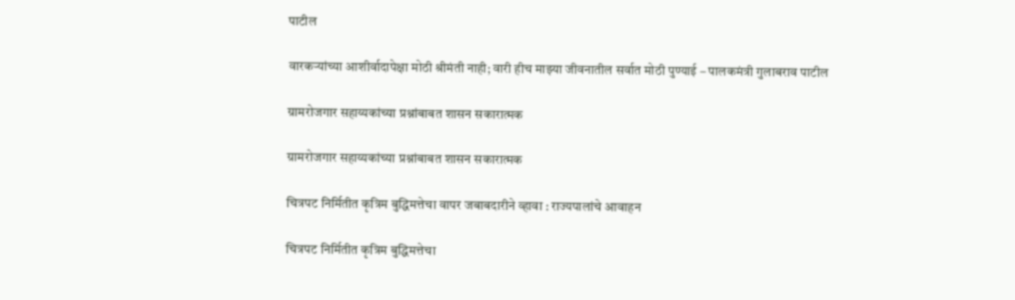पाटील

वारकऱ्यांच्या आशीर्वादापेक्षा मोठी श्रीमंती नाही; वारी हीच माझ्या जीवनातील सर्वात मोठी पुण्याई – पालकमंत्री गुलाबराव पाटील

ग्रामरोजगार सहाय्यकांच्या प्रश्नांबाबत शासन सकारात्मक

ग्रामरोजगार सहाय्यकांच्या प्रश्नांबाबत शासन सकारात्मक

चित्रपट निर्मितीत कृत्रिम बुद्धिमत्तेचा वापर जबाबदारीने व्हावा : राज्यपालांचे आवाहन

चित्रपट निर्मितीत कृत्रिम बुद्धिमत्तेचा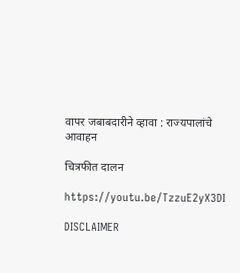वापर जबाबदारीने व्हावा : राज्यपालांचे आवाहन

चित्रफीत दालन

https://youtu.be/TzzuE2yX3DI

DISCLAIMER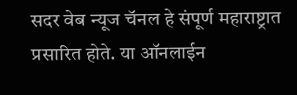सदर वेब न्यूज चॅनल हे संपूर्ण महाराष्ट्रात प्रसारित होते. या ऑनलाईन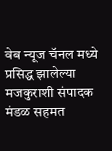वेब न्यूज चॅनल मध्ये प्रसिद्ध झालेल्या मजकुराशी संपादक मंडळ सहमत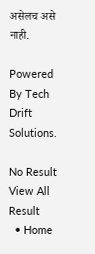असेलच असे नाही.

Powered By Tech Drift Solutions.

No Result
View All Result
  • Home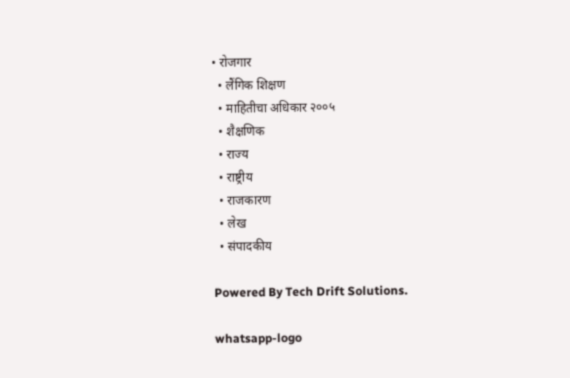• रोजगार
  • लैंगिक शिक्षण
  • माहितीचा अधिकार २००५
  • शैक्षणिक
  • राज्य
  • राष्ट्रीय
  • राजकारण
  • लेख
  • संपादकीय

Powered By Tech Drift Solutions.

whatsapp-logo